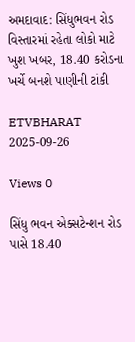અમદાવાદ: સિંધુભવન રોડ વિસ્તારમાં રહેતા લોકો માટે ખુશ ખબર, 18.40 કરોડના ખર્ચે બનશે પાણીની ટાંકી

ETVBHARAT 2025-09-26

Views 0

સિંધુ ભવન એક્સટેન્શન રોડ પાસે 18.40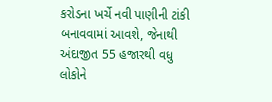કરોડના ખર્ચે નવી પાણીની ટાંકી બનાવવામાં આવશે, જેનાથી અંદાજીત 55 હજારથી વધુ લોકોને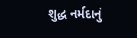શુદ્ધ નર્મદાનું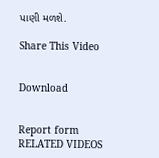પાણી મળશે.

Share This Video


Download


Report form
RELATED VIDEOS